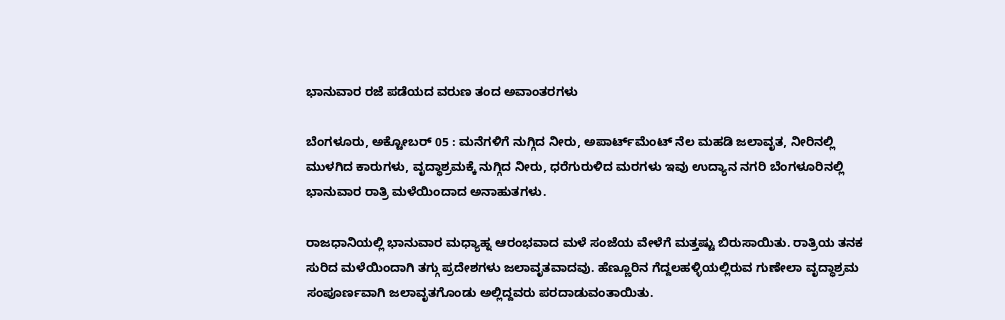ಭಾನುವಾರ ರಜೆ ಪಡೆಯದ ವರುಣ ತಂದ ಅವಾಂತರಗಳು

ಬೆಂಗಳೂರು, ಅಕ್ಟೋಬರ್ 05 : ಮನೆಗಳಿಗೆ ನುಗ್ಗಿದ ನೀರು, ಅಪಾರ್ಟ್‌ಮೆಂಟ್ ನೆಲ ಮಹಡಿ ಜಲಾವೃತ, ನೀರಿನಲ್ಲಿ ಮುಳಗಿದ ಕಾರುಗಳು, ವೃದ್ಧಾಶ್ರಮಕ್ಕೆ ನುಗ್ಗಿದ ನೀರು, ಧರೆಗುರುಳಿದ ಮರಗಳು ಇವು ಉದ್ಯಾನ ನಗರಿ ಬೆಂಗಳೂರಿನಲ್ಲಿ ಭಾನುವಾರ ರಾತ್ರಿ ಮಳೆಯಿಂದಾದ ಅನಾಹುತಗಳು.

ರಾಜಧಾನಿಯಲ್ಲಿ ಭಾನುವಾರ ಮಧ್ಯಾಹ್ನ ಆರಂಭವಾದ ಮಳೆ ಸಂಜೆಯ ವೇಳೆಗೆ ಮತ್ತಷ್ಟು ಬಿರುಸಾಯಿತು. ರಾತ್ರಿಯ ತನಕ ಸುರಿದ ಮಳೆಯಿಂದಾಗಿ ತಗ್ಗು ಪ್ರದೇಶಗಳು ಜಲಾವೃತವಾದವು. ಹೆಣ್ಣೂರಿನ ಗೆದ್ದಲಹಳ್ಳಿಯಲ್ಲಿರುವ ಗುಣೇಲಾ ವೃದ್ಧಾಶ್ರಮ ಸಂಪೂರ್ಣವಾಗಿ ಜಲಾವೃತಗೊಂಡು ಅಲ್ಲಿದ್ದವರು ಪರದಾಡುವಂತಾಯಿತು.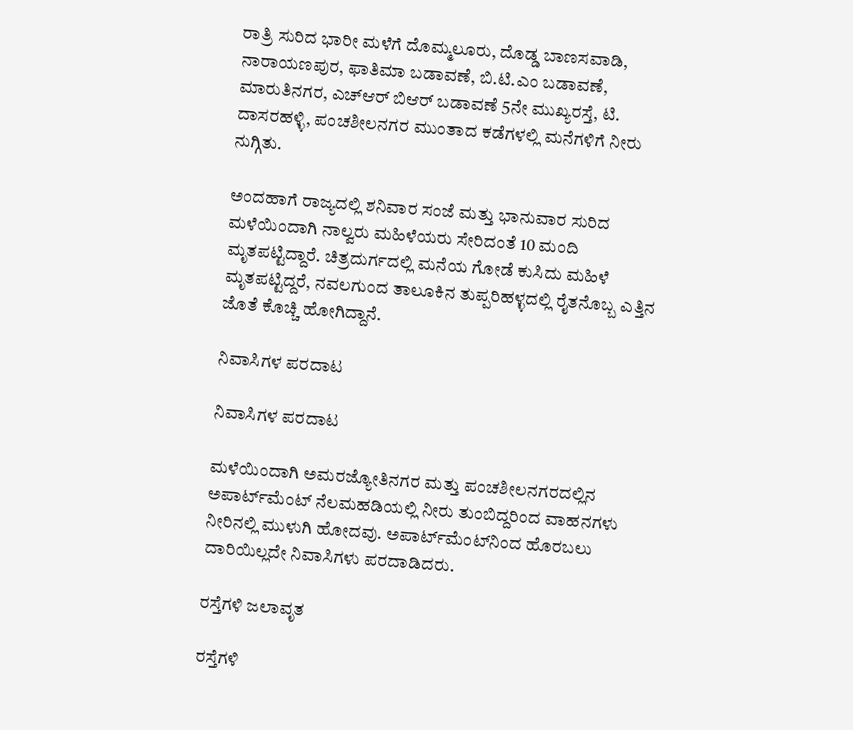ರಾತ್ರಿ ಸುರಿದ ಭಾರೀ ಮಳೆಗೆ ದೊಮ್ಮಲೂರು, ದೊಡ್ಡ ಬಾಣಸವಾಡಿ, ನಾರಾಯಣಪುರ, ಫಾತಿಮಾ ಬಡಾವಣೆ, ಬಿ.ಟಿ.ಎಂ ಬಡಾವಣೆ, ಮಾರುತಿನಗರ, ಎಚ್‌ಆರ್‌ ಬಿಆರ್‌ ಬಡಾವಣೆ 5ನೇ ಮುಖ್ಯರಸ್ತೆ, ಟಿ. ದಾಸರಹಳ್ಳಿ, ಪಂಚಶೀಲನಗರ ಮುಂತಾದ ಕಡೆಗಳಲ್ಲಿ ಮನೆಗಳಿಗೆ ನೀರು ನುಗ್ಗಿತು.

ಅಂದಹಾಗೆ ರಾಜ್ಯದಲ್ಲಿ ಶನಿವಾರ ಸಂಜೆ ಮತ್ತು ಭಾನುವಾರ ಸುರಿದ ಮಳೆಯಿಂದಾಗಿ ನಾಲ್ವರು ಮಹಿಳೆಯರು ಸೇರಿದಂತೆ 10 ಮಂದಿ ಮೃತಪಟ್ಟಿದ್ದಾರೆ. ಚಿತ್ರದುರ್ಗದಲ್ಲಿ ಮನೆಯ ಗೋಡೆ ಕುಸಿದು ಮಹಿಳೆ ಮೃತಪಟ್ಟಿದ್ದರೆ, ನವಲಗುಂದ ತಾಲೂಕಿನ ತುಪ್ಪರಿಹಳ್ಳದಲ್ಲಿ ರೈತನೊಬ್ಬ ಎತ್ತಿನ ಜೊತೆ ಕೊಚ್ಚಿ ಹೋಗಿದ್ದಾನೆ.

ನಿವಾಸಿಗಳ ಪರದಾಟ

ನಿವಾಸಿಗಳ ಪರದಾಟ

ಮಳೆಯಿಂದಾಗಿ ಅಮರಜ್ಯೋತಿನಗರ ಮತ್ತು ಪಂಚಶೀಲನಗರದಲ್ಲಿನ ಅಪಾರ್ಟ್‌ಮೆಂಟ್‌ ನೆಲಮಹಡಿಯಲ್ಲಿ ನೀರು ತುಂಬಿದ್ದರಿಂದ ವಾಹನಗಳು ನೀರಿನಲ್ಲಿ ಮುಳುಗಿ ಹೋದವು. ಅಪಾರ್ಟ್‌ಮೆಂಟ್‌ನಿಂದ ಹೊರಬಲು ದಾರಿಯಿಲ್ಲದೇ ನಿವಾಸಿಗಳು ಪರದಾಡಿದರು.

ರಸ್ತೆಗಳಿ ಜಲಾವೃತ

ರಸ್ತೆಗಳಿ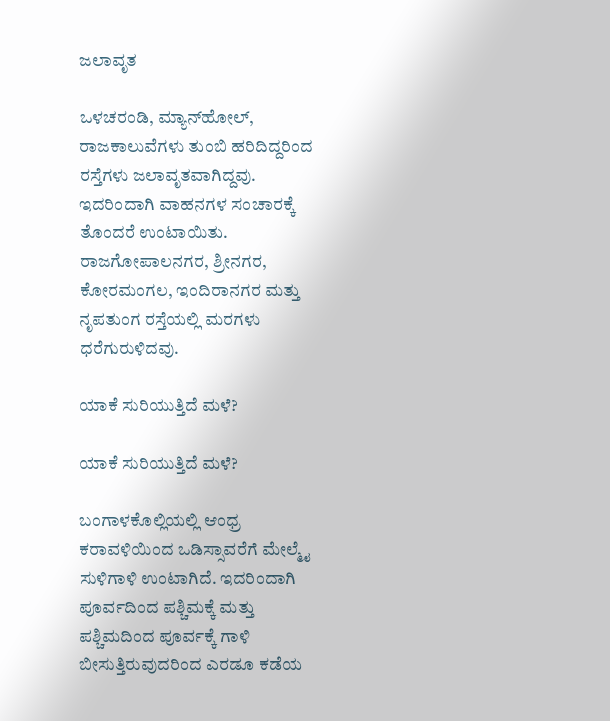ಜಲಾವೃತ

ಒಳಚರಂಡಿ, ಮ್ಯಾನ್‌ಹೋಲ್‌, ರಾಜಕಾಲುವೆಗಳು ತುಂಬಿ ಹರಿದಿದ್ದರಿಂದ ರಸ್ತೆಗಳು ಜಲಾವೃತವಾಗಿದ್ದವು. ಇದರಿಂದಾಗಿ ವಾಹನಗಳ ಸಂಚಾರಕ್ಕೆ ತೊಂದರೆ ಉಂಟಾಯಿತು. ರಾಜಗೋಪಾಲನಗರ, ಶ್ರೀನಗರ, ಕೋರಮಂಗಲ, ಇಂದಿರಾನಗರ ಮತ್ತು ನೃಪತುಂಗ ರಸ್ತೆಯಲ್ಲಿ ಮರಗಳು ಧರೆಗುರುಳಿದವು.

ಯಾಕೆ ಸುರಿಯುತ್ತಿದೆ ಮಳೆ?

ಯಾಕೆ ಸುರಿಯುತ್ತಿದೆ ಮಳೆ?

ಬಂಗಾಳಕೊಲ್ಲಿಯಲ್ಲಿ ಆಂಧ್ರ ಕರಾವಳಿಯಿಂದ ಒಡಿಸ್ಸಾವರೆಗೆ ಮೇಲ್ಮೈ ಸುಳಿಗಾಳಿ ಉಂಟಾಗಿದೆ. ಇದರಿಂದಾಗಿ ಪೂರ್ವದಿಂದ ಪಶ್ಚಿಮಕ್ಕೆ ಮತ್ತು ಪಶ್ಚಿಮದಿಂದ ಪೂರ್ವಕ್ಕೆ ಗಾಳಿ ಬೀಸುತ್ತಿರುವುದರಿಂದ ಎರಡೂ ಕಡೆಯ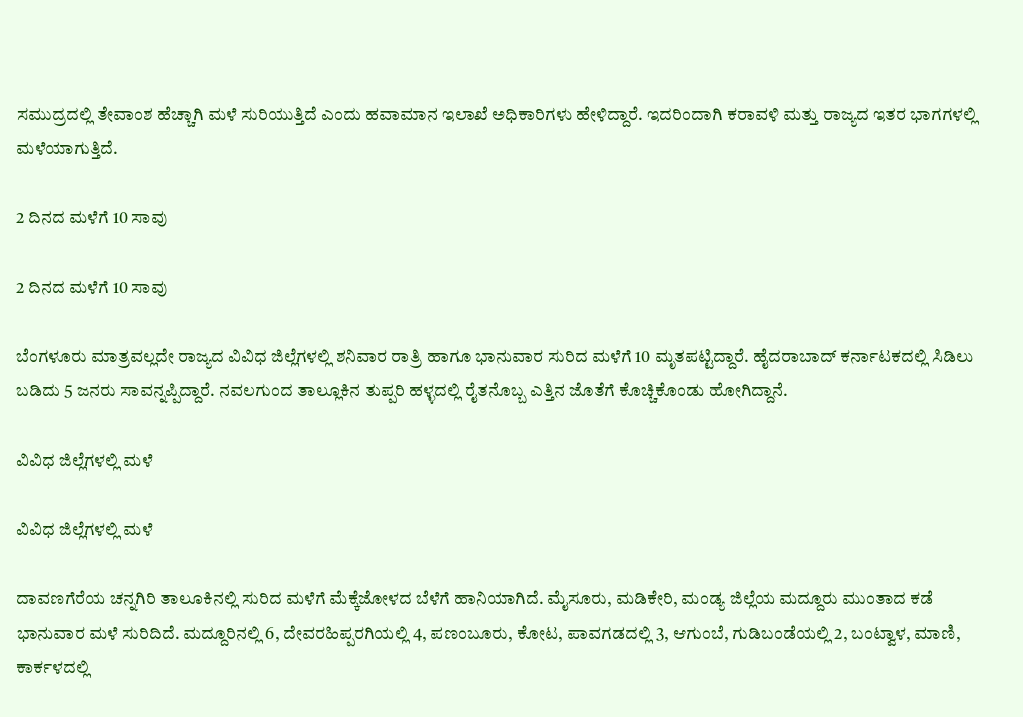ಸಮುದ್ರದಲ್ಲಿ ತೇವಾಂಶ ಹೆಚ್ಚಾಗಿ ಮಳೆ ಸುರಿಯುತ್ತಿದೆ ಎಂದು ಹವಾಮಾನ ಇಲಾಖೆ ಅಧಿಕಾರಿಗಳು ಹೇಳಿದ್ದಾರೆ. ಇದರಿಂದಾಗಿ ಕರಾವಳಿ ಮತ್ತು ರಾಜ್ಯದ ಇತರ ಭಾಗಗಳಲ್ಲಿ ಮಳೆಯಾಗುತ್ತಿದೆ.

2 ದಿನದ ಮಳೆಗೆ 10 ಸಾವು

2 ದಿನದ ಮಳೆಗೆ 10 ಸಾವು

ಬೆಂಗಳೂರು ಮಾತ್ರವಲ್ಲದೇ ರಾಜ್ಯದ ವಿವಿಧ ಜಿಲ್ಲೆಗಳಲ್ಲಿ ಶನಿವಾರ ರಾತ್ರಿ ಹಾಗೂ ಭಾನುವಾರ ಸುರಿದ ಮಳೆಗೆ 10 ಮೃತಪಟ್ಟಿದ್ದಾರೆ. ಹೈದರಾಬಾದ್‌ ಕರ್ನಾಟಕದಲ್ಲಿ ಸಿಡಿಲು ಬಡಿದು 5 ಜನರು ಸಾವನ್ನಪ್ಪಿದ್ದಾರೆ. ನವಲಗುಂದ ತಾಲ್ಲೂಕಿನ ತುಪ್ಪರಿ ಹಳ್ಳದಲ್ಲಿ ರೈತನೊಬ್ಬ ಎತ್ತಿನ ಜೊತೆಗೆ ಕೊಚ್ಚಿಕೊಂಡು ಹೋಗಿದ್ದಾನೆ.

ವಿವಿಧ ಜಿಲ್ಲೆಗಳಲ್ಲಿ ಮಳೆ

ವಿವಿಧ ಜಿಲ್ಲೆಗಳಲ್ಲಿ ಮಳೆ

ದಾವಣಗೆರೆಯ ಚನ್ನಗಿರಿ ತಾಲೂಕಿನಲ್ಲಿ ಸುರಿದ ಮಳೆಗೆ ಮೆಕ್ಕೆಜೋಳದ ಬೆಳೆಗೆ ಹಾನಿಯಾಗಿದೆ. ಮೈಸೂರು, ಮಡಿಕೇರಿ, ಮಂಡ್ಯ ಜಿಲ್ಲೆಯ ಮದ್ದೂರು ಮುಂತಾದ ಕಡೆ ಭಾನುವಾರ ಮಳೆ ಸುರಿದಿದೆ. ಮದ್ದೂರಿನಲ್ಲಿ 6, ದೇವರಹಿಪ್ಪರಗಿಯಲ್ಲಿ 4, ಪಣಂಬೂರು, ಕೋಟ, ಪಾವಗಡದಲ್ಲಿ 3, ಆಗುಂಬೆ, ಗುಡಿಬಂಡೆಯಲ್ಲಿ 2, ಬಂಟ್ವಾಳ, ಮಾಣಿ, ಕಾರ್ಕಳದಲ್ಲಿ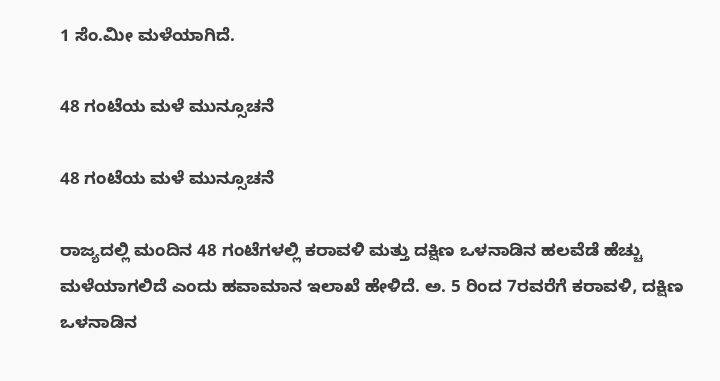1 ಸೆಂ.ಮೀ ಮಳೆಯಾಗಿದೆ.

48 ಗಂಟೆಯ ಮಳೆ ಮುನ್ಸೂಚನೆ

48 ಗಂಟೆಯ ಮಳೆ ಮುನ್ಸೂಚನೆ

ರಾಜ್ಯದಲ್ಲಿ ಮಂದಿನ 48 ಗಂಟೆಗಳಲ್ಲಿ ಕರಾವಳಿ ಮತ್ತು ದಕ್ಷಿಣ ಒಳನಾಡಿನ ಹಲವೆಡೆ ಹೆಚ್ಚು ಮಳೆಯಾಗಲಿದೆ ಎಂದು ಹವಾಮಾನ ಇಲಾಖೆ ಹೇಳಿದೆ. ಅ. 5 ರಿಂದ 7ರವರೆಗೆ ಕರಾವಳಿ, ದಕ್ಷಿಣ ಒಳನಾಡಿನ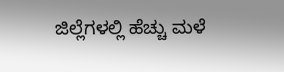ಜಿಲ್ಲೆಗಳಲ್ಲಿ ಹೆಚ್ಚು ಮಳೆ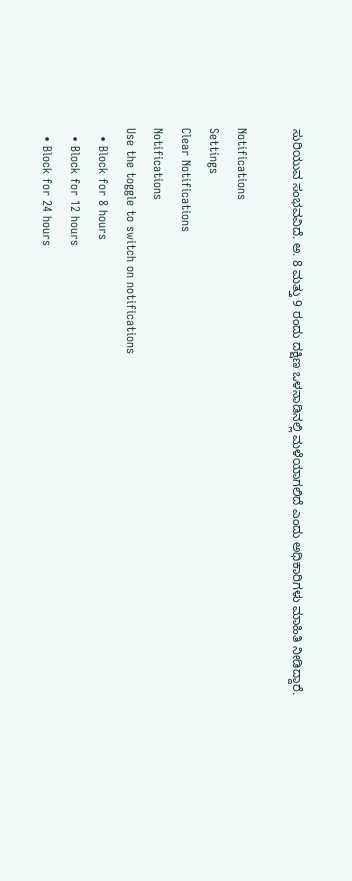ಸುರಿಯುವ ಸಂಭವವಿದೆ. ಅ. 8 ಮತ್ತು 9 ರಂದು ದಕ್ಷಿಣ ಒಳನಾಡಿನಲ್ಲಿ ಮಳೆಯಾಗಲಿದೆ ಎಂದು ಅಧಿಕಾರಿಗಳು ಮಾಹಿತಿ ನೀಡಿದ್ದಾರೆ.

Notifications
Settings
Clear Notifications
Notifications
Use the toggle to switch on notifications
  • Block for 8 hours
  • Block for 12 hours
  • Block for 24 hours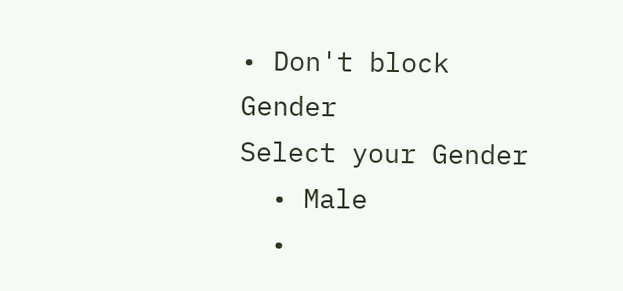• Don't block
Gender
Select your Gender
  • Male
  •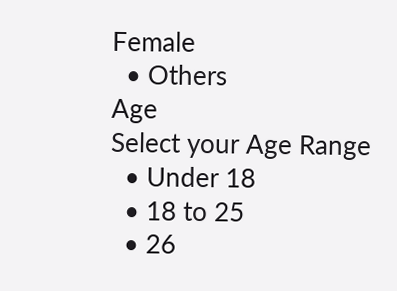Female
  • Others
Age
Select your Age Range
  • Under 18
  • 18 to 25
  • 26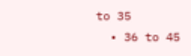to 35
  • 36 to 45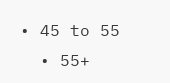• 45 to 55
  • 55+